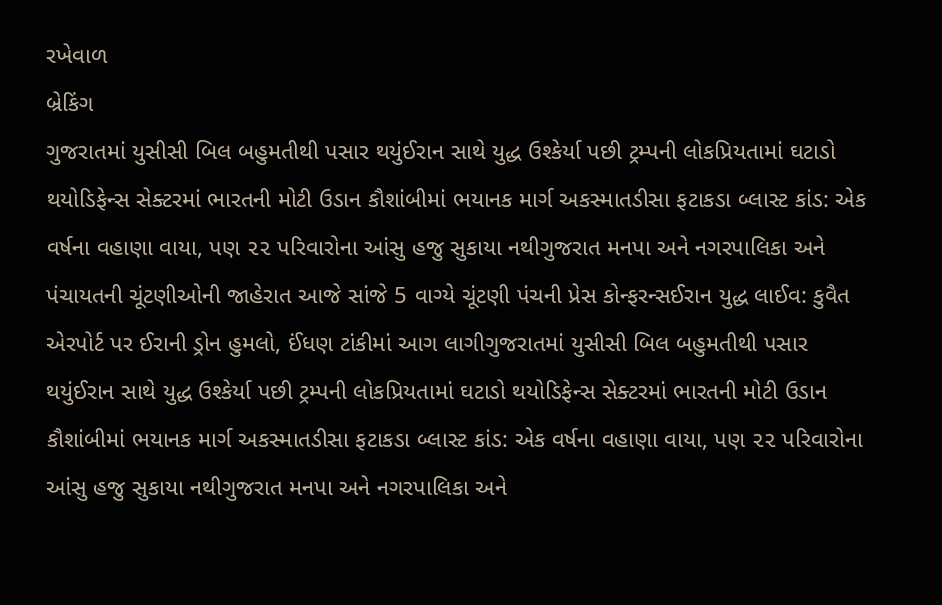રખેવાળ
બ્રેકિંગ
ગુજરાતમાં યુસીસી બિલ બહુમતીથી પસાર થયુંઈરાન સાથે યુદ્ધ ઉશ્કેર્યા પછી ટ્રમ્પની લોકપ્રિયતામાં ઘટાડો થયોડિફેન્સ સેક્ટરમાં ભારતની મોટી ઉડાન કૌશાંબીમાં ભયાનક માર્ગ અકસ્માતડીસા ફટાકડા બ્લાસ્ટ કાંડ: એક વર્ષના વહાણા વાયા, પણ ૨૨ પરિવારોના આંસુ હજુ સુકાયા નથીગુજરાત મનપા અને નગરપાલિકા અને પંચાયતની ચૂંટણીઓની જાહેરાત આજે સાંજે 5 વાગ્યે ચૂંટણી પંચની પ્રેસ કોન્ફરન્સઈરાન યુદ્ધ લાઈવ: કુવૈત એરપોર્ટ પર ઈરાની ડ્રોન હુમલો, ઈંધણ ટાંકીમાં આગ લાગીગુજરાતમાં યુસીસી બિલ બહુમતીથી પસાર થયુંઈરાન સાથે યુદ્ધ ઉશ્કેર્યા પછી ટ્રમ્પની લોકપ્રિયતામાં ઘટાડો થયોડિફેન્સ સેક્ટરમાં ભારતની મોટી ઉડાન કૌશાંબીમાં ભયાનક માર્ગ અકસ્માતડીસા ફટાકડા બ્લાસ્ટ કાંડ: એક વર્ષના વહાણા વાયા, પણ ૨૨ પરિવારોના આંસુ હજુ સુકાયા નથીગુજરાત મનપા અને નગરપાલિકા અને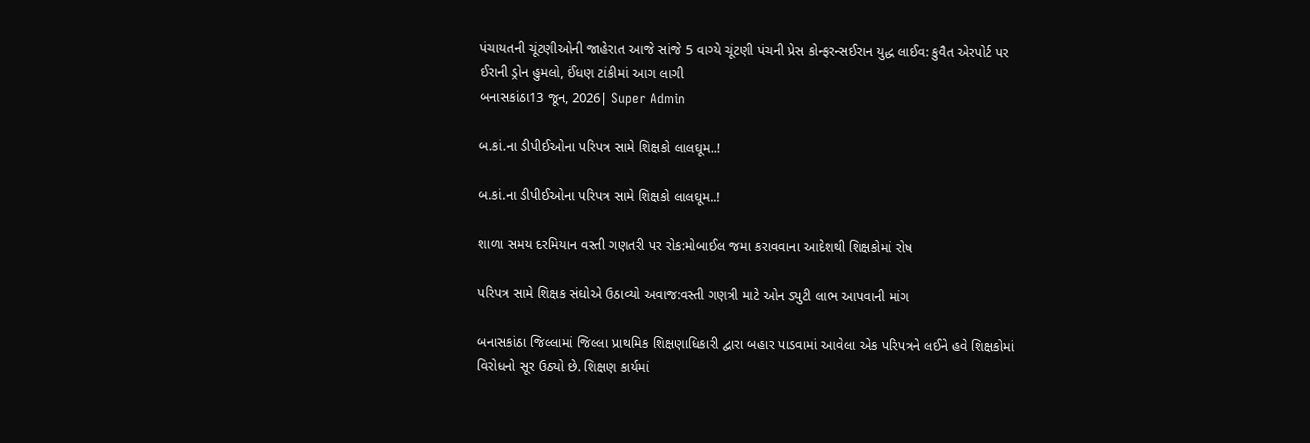પંચાયતની ચૂંટણીઓની જાહેરાત આજે સાંજે 5 વાગ્યે ચૂંટણી પંચની પ્રેસ કોન્ફરન્સઈરાન યુદ્ધ લાઈવ: કુવૈત એરપોર્ટ પર ઈરાની ડ્રોન હુમલો, ઈંધણ ટાંકીમાં આગ લાગી
બનાસકાંઠા13 જૂન, 2026| Super Admin

બ.કાં.ના ડીપીઈઓના પરિપત્ર સામે શિક્ષકો લાલઘૂમ..!

બ.કાં.ના ડીપીઈઓના પરિપત્ર સામે શિક્ષકો લાલઘૂમ..!

શાળા સમય દરમિયાન વસ્તી ગણતરી પર રોક:મોબાઈલ જમા કરાવવાના આદેશથી શિક્ષકોમાં રોષ

પરિપત્ર સામે શિક્ષક સંઘોએ ઉઠાવ્યો અવાજ:વસ્તી ગણત્રી માટે ઓન ડ્યુટી લાભ આપવાની માંગ

બનાસકાંઠા જિલ્લામાં જિલ્લા પ્રાથમિક શિક્ષણાધિકારી દ્વારા બહાર પાડવામાં આવેલા એક પરિપત્રને લઈને હવે શિક્ષકોમાં વિરોધનો સૂર ઉઠ્યો છે. શિક્ષણ કાર્યમાં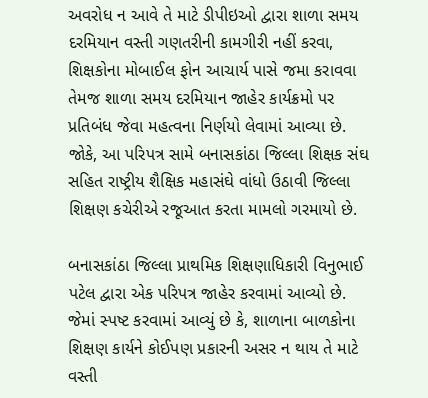અવરોધ ન આવે તે માટે ડીપીઇઓ દ્વારા શાળા સમય દરમિયાન વસ્તી ગણતરીની કામગીરી નહીં કરવા, શિક્ષકોના મોબાઈલ ફોન આચાર્ય પાસે જમા કરાવવા તેમજ શાળા સમય દરમિયાન જાહેર કાર્યક્રમો પર પ્રતિબંધ જેવા મહત્વના નિર્ણયો લેવામાં આવ્યા છે. જોકે, આ પરિપત્ર સામે બનાસકાંઠા જિલ્લા શિક્ષક સંઘ સહિત રાષ્ટ્રીય શૈક્ષિક મહાસંઘે વાંધો ઉઠાવી જિલ્લા શિક્ષણ કચેરીએ રજૂઆત કરતા મામલો ગરમાયો છે.

બનાસકાંઠા જિલ્લા પ્રાથમિક શિક્ષણાધિકારી વિનુભાઈ પટેલ દ્વારા એક પરિપત્ર જાહેર કરવામાં આવ્યો છે. જેમાં સ્પષ્ટ કરવામાં આવ્યું છે કે, શાળાના બાળકોના શિક્ષણ કાર્યને કોઈપણ પ્રકારની અસર ન થાય તે માટે વસ્તી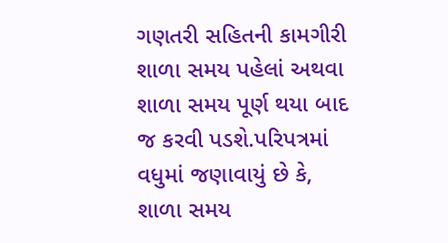ગણતરી સહિતની કામગીરી શાળા સમય પહેલાં અથવા શાળા સમય પૂર્ણ થયા બાદ જ કરવી પડશે.પરિપત્રમાં વધુમાં જણાવાયું છે કે, શાળા સમય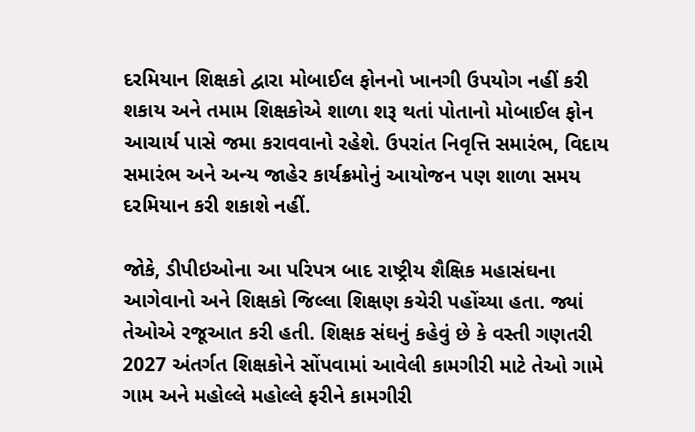દરમિયાન શિક્ષકો દ્વારા મોબાઈલ ફોનનો ખાનગી ઉપયોગ નહીં કરી શકાય અને તમામ શિક્ષકોએ શાળા શરૂ થતાં પોતાનો મોબાઈલ ફોન આચાર્ય પાસે જમા કરાવવાનો રહેશે. ઉપરાંત નિવૃત્તિ સમારંભ, વિદાય સમારંભ અને અન્ય જાહેર કાર્યક્રમોનું આયોજન પણ શાળા સમય દરમિયાન કરી શકાશે નહીં.

જોકે, ડીપીઇઓના આ પરિપત્ર બાદ રાષ્ટ્રીય શૈક્ષિક મહાસંઘના આગેવાનો અને શિક્ષકો જિલ્લા શિક્ષણ કચેરી પહોંચ્યા હતા. જ્યાં તેઓએ રજૂઆત કરી હતી. શિક્ષક સંઘનું કહેવું છે કે વસ્તી ગણતરી 2027 અંતર્ગત શિક્ષકોને સોંપવામાં આવેલી કામગીરી માટે તેઓ ગામે ગામ અને મહોલ્લે મહોલ્લે ફરીને કામગીરી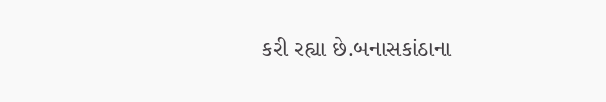કરી રહ્યા છે.બનાસકાંઠાના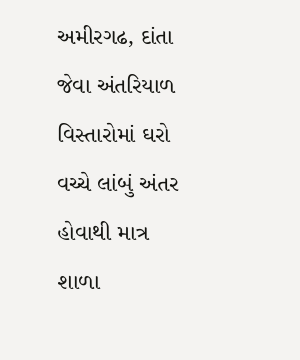અમીરગઢ, દાંતા જેવા અંતરિયાળ વિસ્તારોમાં ઘરો વચ્ચે લાંબું અંતર હોવાથી માત્ર શાળા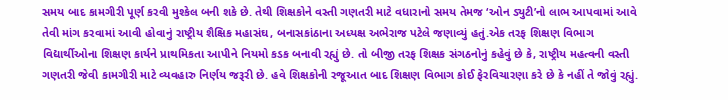સમય બાદ કામગીરી પૂર્ણ કરવી મુશ્કેલ બની શકે છે. તેથી શિક્ષકોને વસ્તી ગણતરી માટે વધારાનો સમય તેમજ ‘ઓન ડ્યુટી’નો લાભ આપવામાં આવે તેવી માંગ કરવામાં આવી હોવાનું રાષ્ટ્રીય શૈક્ષિક મહાસંઘ, બનાસકાંઠાના અધ્યક્ષ અભેરાજ પટેલે જણાવ્યું હતું.એક તરફ શિક્ષણ વિભાગ વિદ્યાર્થીઓના શિક્ષણ કાર્યને પ્રાથમિકતા આપીને નિયમો કડક બનાવી રહ્યું છે. તો બીજી તરફ શિક્ષક સંગઠનોનું કહેવું છે કે, રાષ્ટ્રીય મહત્વની વસ્તી ગણતરી જેવી કામગીરી માટે વ્યવહારુ નિર્ણય જરૂરી છે. હવે શિક્ષકોની રજૂઆત બાદ શિક્ષણ વિભાગ કોઈ ફેરવિચારણા કરે છે કે નહીં તે જોવું રહ્યું.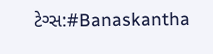ટેગ્સ:#Banaskantha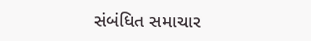સંબંધિત સમાચાર